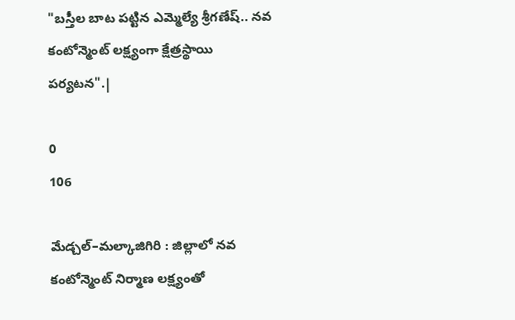"బస్తీల బాట పట్టిన ఎమ్మెల్యే శ్రీగణేష్.. నవ కంటోన్మెంట్ లక్ష్యంగా క్షేత్రస్థాయి పర్యటన".|

0
106

మేడ్చల్–మల్కాజిగిరి : జిల్లాలో నవ కంటోన్మెంట్ నిర్మాణ లక్ష్యంతో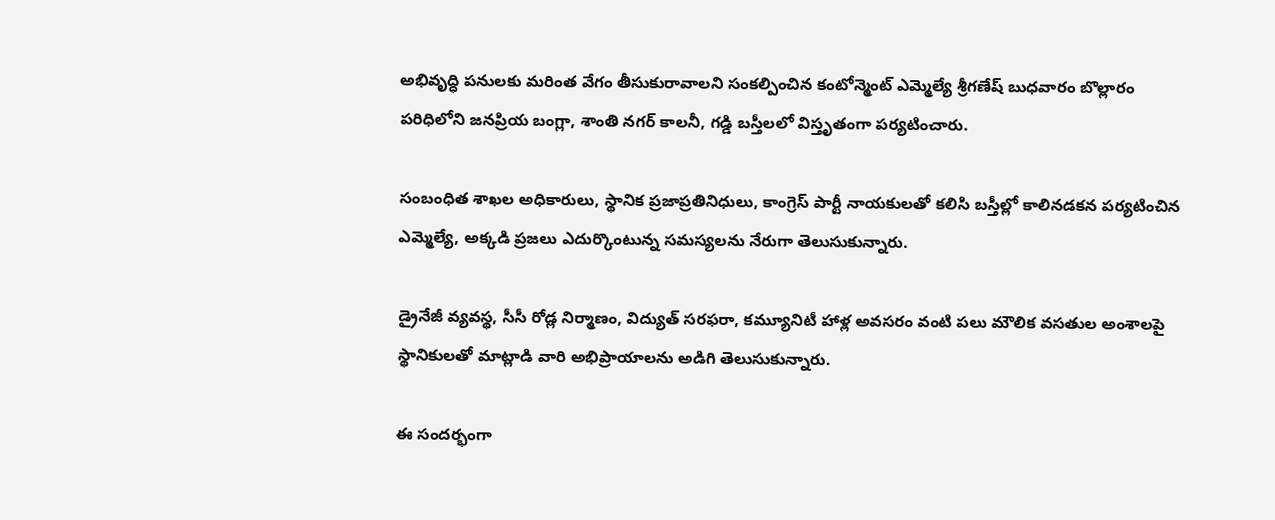అభివృద్ధి పనులకు మరింత వేగం తీసుకురావాలని సంకల్పించిన కంటోన్మెంట్ ఎమ్మెల్యే శ్రీగణేష్ బుధవారం బొల్లారం పరిధిలోని జనప్రియ బంగ్లా, శాంతి నగర్ కాలనీ, గడ్డి బస్తీలలో విస్తృతంగా పర్యటించారు.

సంబంధిత శాఖల అధికారులు, స్థానిక ప్రజాప్రతినిధులు, కాంగ్రెస్ పార్టీ నాయకులతో కలిసి బస్తీల్లో కాలినడకన పర్యటించిన ఎమ్మెల్యే, అక్కడి ప్రజలు ఎదుర్కొంటున్న సమస్యలను నేరుగా తెలుసుకున్నారు.

డ్రైనేజీ వ్యవస్థ, సీసీ రోడ్ల నిర్మాణం, విద్యుత్ సరఫరా, కమ్యూనిటీ హాళ్ల అవసరం వంటి పలు మౌలిక వసతుల అంశాలపై స్థానికులతో మాట్లాడి వారి అభిప్రాయాలను అడిగి తెలుసుకున్నారు.

ఈ సందర్భంగా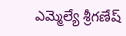ఎమ్మెల్యే శ్రీగణేష్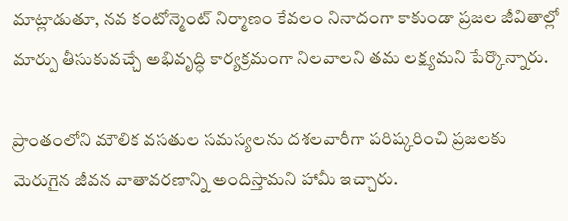మాట్లాడుతూ, నవ కంటోన్మెంట్ నిర్మాణం కేవలం నినాదంగా కాకుండా ప్రజల జీవితాల్లో మార్పు తీసుకువచ్చే అభివృద్ధి కార్యక్రమంగా నిలవాలని తమ లక్ష్యమని పేర్కొన్నారు.

ప్రాంతంలోని మౌలిక వసతుల సమస్యలను దశలవారీగా పరిష్కరించి ప్రజలకు మెరుగైన జీవన వాతావరణాన్ని అందిస్తామని హామీ ఇచ్చారు.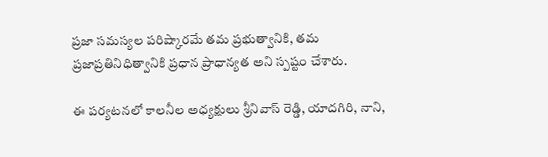ప్రజా సమస్యల పరిష్కారమే తమ ప్రభుత్వానికి, తమ ప్రజాప్రతినిధిత్వానికి ప్రధాన ప్రాధాన్యత అని స్పష్టం చేశారు.

ఈ పర్యటనలో కాలనీల అధ్యక్షులు శ్రీనివాస్ రెడ్డి, యాదగిరి, నాని,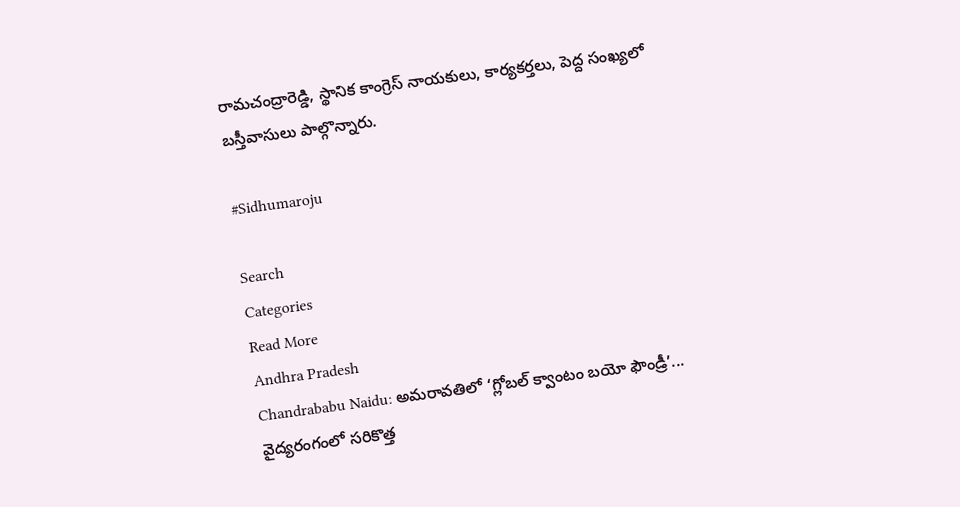రామచంద్రారెడ్డి, స్థానిక కాంగ్రెస్ నాయకులు, కార్యకర్తలు, పెద్ద సంఖ్యలో బస్తీవాసులు పాల్గొన్నారు.

#Sidhumaroju

Search
Categories
Read More
Andhra Pradesh
Chandrababu Naidu: అమరావతిలో ‘గ్లోబల్ క్వాంటం బయో ఫౌండ్రీ’... వైద్యరంగంలో సరికొత్త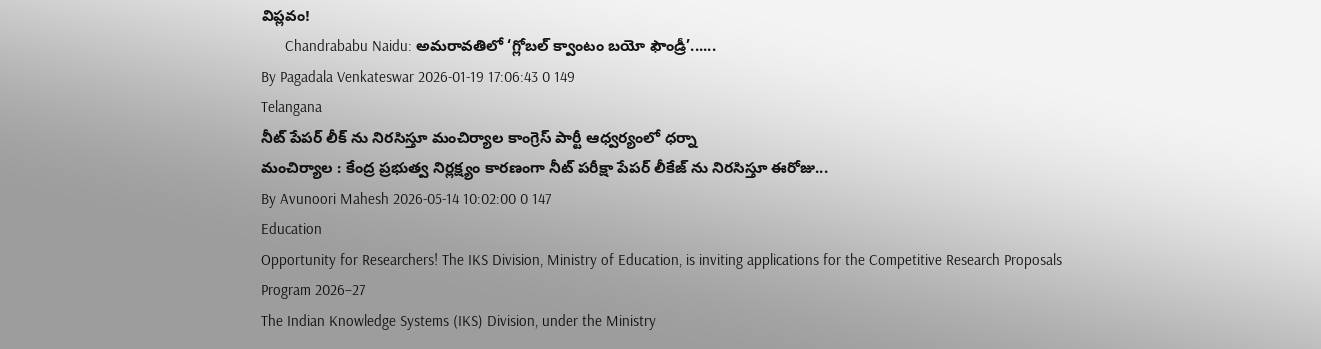విప్లవం!
      Chandrababu Naidu: అమరావతిలో ‘గ్లోబల్ క్వాంటం బయో ఫౌండ్రీ’......
By Pagadala Venkateswar 2026-01-19 17:06:43 0 149
Telangana
నీట్ పేపర్ లీక్ ను నిరసిస్తూ మంచిర్యాల కాంగ్రెస్ పార్టీ ఆధ్వర్యంలో ధర్నా
మంచిర్యాల : కేంద్ర ప్రభుత్వ నిర్లక్ష్యం కారణంగా నీట్ పరీక్షా పేపర్ లీకేజ్ ను నిరసిస్తూ ఈరోజు...
By Avunoori Mahesh 2026-05-14 10:02:00 0 147
Education
Opportunity for Researchers! The IKS Division, Ministry of Education, is inviting applications for the Competitive Research Proposals Program 2026–27
The Indian Knowledge Systems (IKS) Division, under the Ministry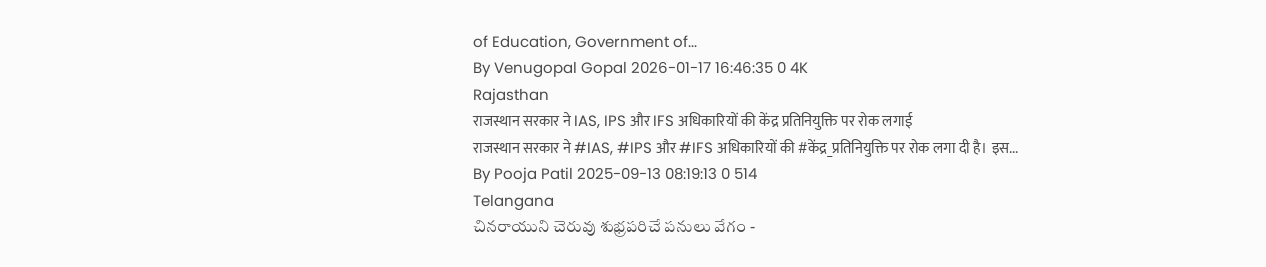of Education, Government of...
By Venugopal Gopal 2026-01-17 16:46:35 0 4K
Rajasthan
राजस्थान सरकार ने IAS, IPS और IFS अधिकारियों की केंद्र प्रतिनियुक्ति पर रोक लगाई
राजस्थान सरकार ने #IAS, #IPS और #IFS अधिकारियों की #केंद्र_प्रतिनियुक्ति पर रोक लगा दी है। इस...
By Pooja Patil 2025-09-13 08:19:13 0 514
Telangana
చినరాయుని చెరువు శుభ్రపరిచే పనులు వేగం -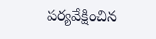పర్యవేక్షించిన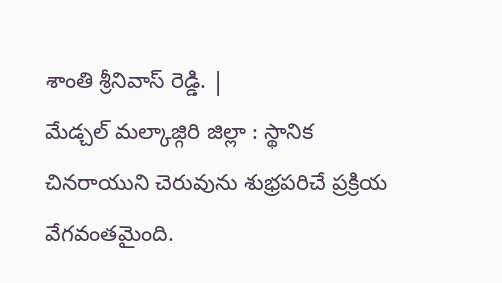శాంతి శ్రీనివాస్ రెడ్డి. |
మేడ్చల్ మల్కాజ్గిరి జిల్లా : స్థానిక చినరాయుని చెరువును శుభ్రపరిచే ప్రక్రియ వేగవంతమైంది.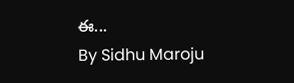ఈ...
By Sidhu Maroju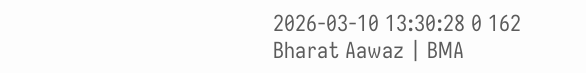2026-03-10 13:30:28 0 162
Bharat Aawaz | BMA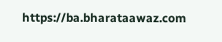https://ba.bharataawaz.com